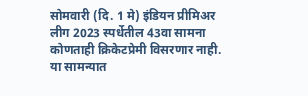सोमवारी (दि. 1 मे) इंडियन प्रीमिअर लीग 2023 स्पर्धेतील 43वा सामना कोणताही क्रिकेटप्रेमी विसरणार नाही. या सामन्यात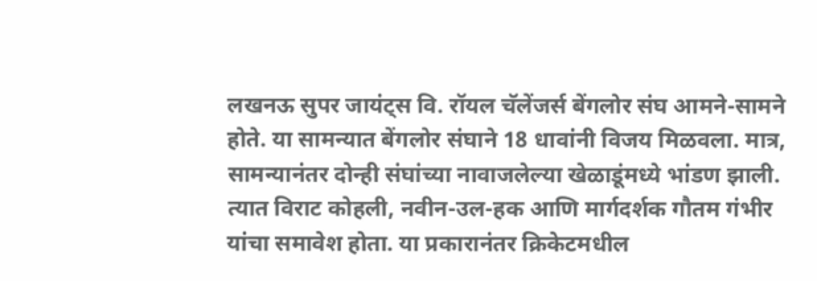लखनऊ सुपर जायंट्स वि. रॉयल चॅलेंजर्स बेंगलोर संघ आमने-सामने होते. या सामन्यात बेंगलोर संघाने 18 धावांनी विजय मिळवला. मात्र, सामन्यानंतर दोन्ही संघांच्या नावाजलेल्या खेळाडूंमध्ये भांडण झाली. त्यात विराट कोहली, नवीन-उल-हक आणि मार्गदर्शक गौतम गंभीर यांचा समावेश होता. या प्रकारानंतर क्रिकेटमधील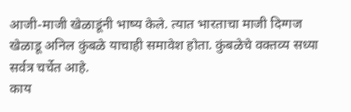आजी-माजी खेळाडूंनी भाष्य केले. त्यात भारताचा माजी दिग्गज खेळाडू अनिल कुंबळे याचाही समावेश होता. कुंबळेचे वक्तव्य सध्या सर्वत्र चर्चेत आहे.
काय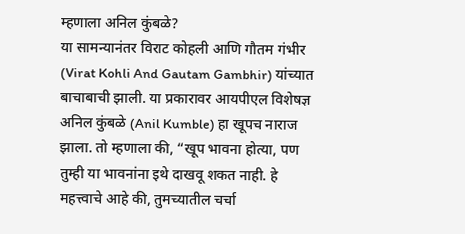म्हणाला अनिल कुंबळे?
या सामन्यानंतर विराट कोहली आणि गौतम गंभीर (Virat Kohli And Gautam Gambhir) यांच्यात बाचाबाची झाली. या प्रकारावर आयपीएल विशेषज्ञ अनिल कुंबळे (Anil Kumble) हा खूपच नाराज झाला. तो म्हणाला की, “खूप भावना होत्या, पण तुम्ही या भावनांना इथे दाखवू शकत नाही. हे महत्त्वाचे आहे की, तुमच्यातील चर्चा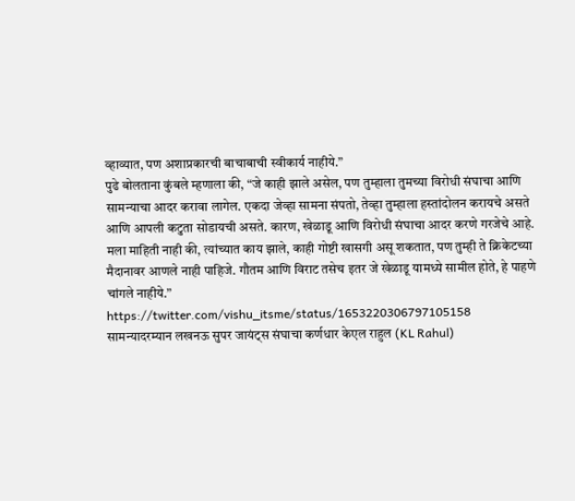व्हाव्यात, पण अशाप्रकारची बाचाबाची स्वीकार्य नाहीये.”
पुढे बोलताना कुंबले म्हणाला की, “जे काही झाले असेल, पण तुम्हाला तुमच्या विरोधी संघाचा आणि सामन्याचा आदर करावा लागेल. एकदा जेव्हा सामना संपतो, तेव्हा तुम्हाला हस्तांदोलन करायचे असते आणि आपली कटुता सोडायची असते. कारण, खेळाडू आणि विरोधी संघाचा आदर करणे गरजेचे आहे. मला माहिती नाही की, त्यांच्यात काय झाले, काही गोष्टी खासगी असू शकतात, पण तुम्ही ते क्रिकेटच्या मैदानावर आणले नाही पाहिजे. गौतम आणि विराट तसेच इतर जे खेळाडू यामध्ये सामील होते, हे पाहणे चांगले नाहीये.”
https://twitter.com/vishu_itsme/status/1653220306797105158
सामन्यादरम्यान लखनऊ सुपर जायंट्स संघाचा कर्णधार केएल राहुल (KL Rahul)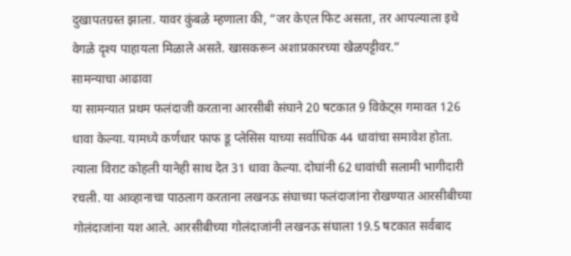दुखापतग्रस्त झाला. यावर कुंबळे म्हणाला की, “जर केएल फिट असता, तर आपल्याला इथे वेगळे दृश्य पाहायला मिळाले असते. खासकरून अशाप्रकारच्या खेळपट्टीवर.”
सामन्याचा आढावा
या सामन्यात प्रथम फलंदाजी करताना आरसीबी संघाने 20 षटकात 9 विकेट्स गमावत 126 धावा केल्या. यामध्ये कर्णधार फाफ डू प्लेसिस याच्या सर्वाधिक 44 धावांचा समावेश होता. त्याला विराट कोहली यानेही साथ देत 31 धावा केल्या. दोघांनी 62 धावांची सलामी भागीदारी रचली. या आव्हानाचा पाठलाग करताना लखनऊ संघाच्या फलंदाजांना रोखण्यात आरसीबीच्या गोलंदाजांना यश आले. आरसीबीच्या गोलंदाजांनी लखनऊ संघाला 19.5 षटकात सर्वबाद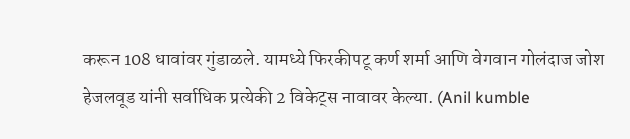करून 108 धावांवर गुंडाळले. यामध्ये फिरकीपटू कर्ण शर्मा आणि वेगवान गोलंदाज जोश हेजलवूड यांनी सर्वाधिक प्रत्येकी 2 विकेट्स नावावर केल्या. (Anil kumble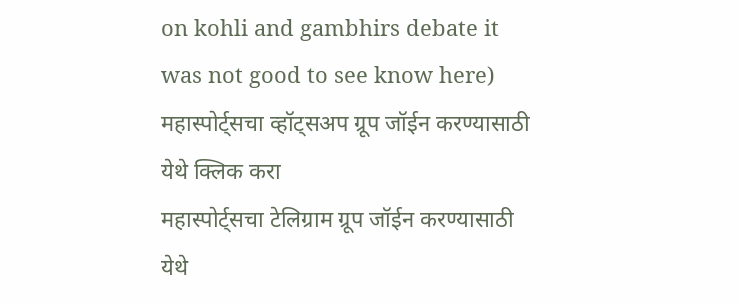on kohli and gambhirs debate it was not good to see know here)
महास्पोर्ट्सचा व्हॉट्सअप ग्रूप जॉईन करण्यासाठी येथे क्लिक करा
महास्पोर्ट्सचा टेलिग्राम ग्रूप जॉईन करण्यासाठी येथे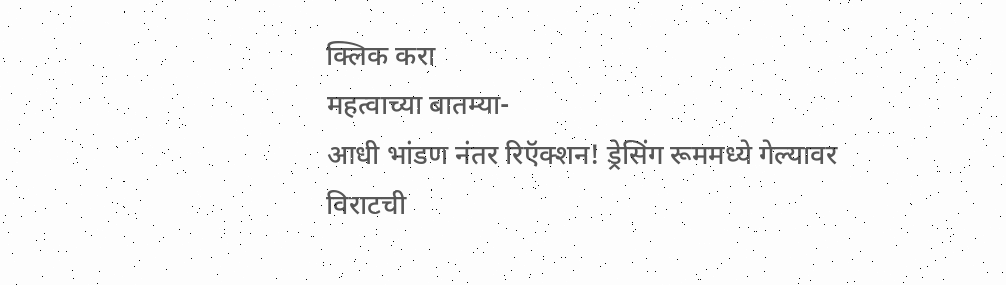क्लिक करा
महत्वाच्या बातम्या-
आधी भांडण नंतर रिऍक्शन! ड्रेसिंग रूममध्ये गेल्यावर विराटची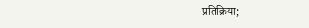प्रतिक्रिया;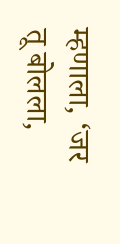म्हणाला, ‘जर तू बोलला,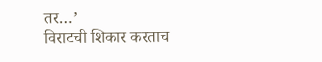तर…’
विराटची शिकार करताच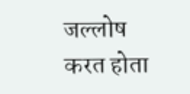जल्लोष करत होता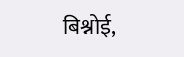बिश्नोई,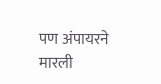पण अंपायरने मारली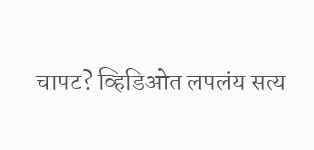चापट? व्हिडिओत लपलंय सत्य